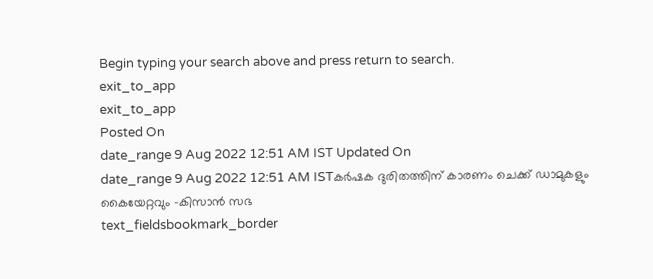Begin typing your search above and press return to search.
exit_to_app
exit_to_app
Posted On
date_range 9 Aug 2022 12:51 AM IST Updated On
date_range 9 Aug 2022 12:51 AM ISTകർഷക ദുരിതത്തിന് കാരണം ചെക്ക് ഡാമുകളും കൈയേറ്റവും -കിസാൻ സഭ
text_fieldsbookmark_border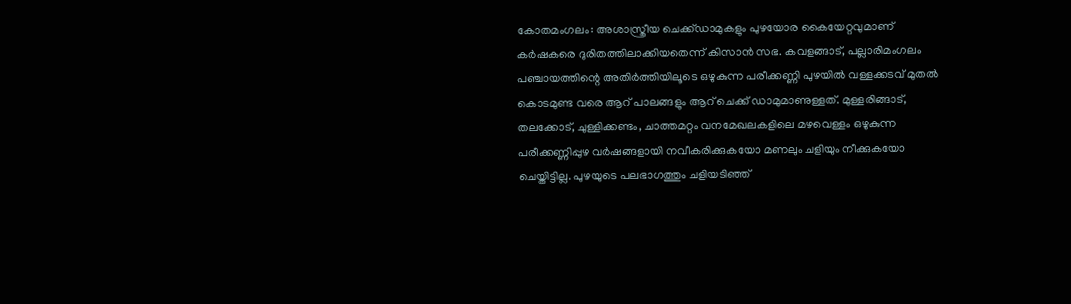കോതമംഗലം: അശാസ്ത്രീയ ചെക്ക്ഡാമുകളും പുഴയോര കൈയേറ്റവുമാണ് കർഷകരെ ദുരിതത്തിലാക്കിയതെന്ന് കിസാൻ സഭ. കവളങ്ങാട്, പല്ലാരിമംഗലം പഞ്ചായത്തിന്റെ അതിർത്തിയിലൂടെ ഒഴുകുന്ന പരീക്കണ്ണി പുഴയിൽ വള്ളക്കടവ് മുതൽ കൊടമുണ്ട വരെ ആറ് പാലങ്ങളും ആറ് ചെക്ക് ഡാമുമാണുള്ളത്. മുള്ളരിങ്ങാട്, തലക്കോട്, ചുള്ളിക്കണ്ടം, ചാത്തമറ്റം വനമേഖലകളിലെ മഴവെള്ളം ഒഴുകുന്ന പരീക്കണ്ണിപ്പുഴ വർഷങ്ങളായി നവീകരിക്കുകയോ മണലും ചളിയും നീക്കുകയോ ചെയ്തിട്ടില്ല. പുഴയുടെ പലഭാഗത്തും ചളിയടിഞ്ഞ്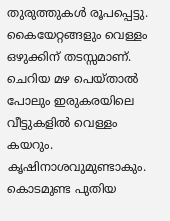തുരുത്തുകൾ രൂപപ്പെട്ടു. കൈയേറ്റങ്ങളും വെള്ളം ഒഴുക്കിന് തടസ്സമാണ്. ചെറിയ മഴ പെയ്താൽ പോലും ഇരുകരയിലെ വീട്ടുകളിൽ വെള്ളം കയറും. കൃഷിനാശവുമുണ്ടാകും. കൊടമുണ്ട പുതിയ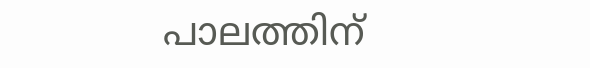പാലത്തിന്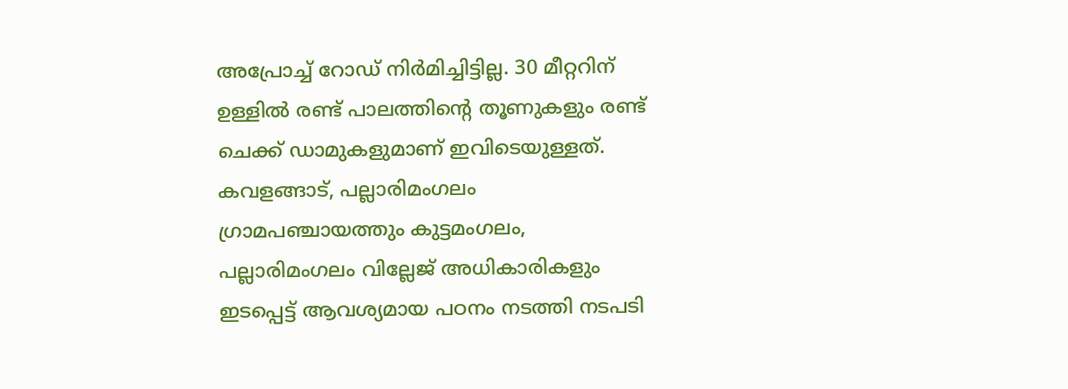അപ്രോച്ച് റോഡ് നിർമിച്ചിട്ടില്ല. 30 മീറ്ററിന് ഉള്ളിൽ രണ്ട് പാലത്തിന്റെ തൂണുകളും രണ്ട് ചെക്ക് ഡാമുകളുമാണ് ഇവിടെയുള്ളത്. കവളങ്ങാട്, പല്ലാരിമംഗലം ഗ്രാമപഞ്ചായത്തും കുട്ടമംഗലം, പല്ലാരിമംഗലം വില്ലേജ് അധികാരികളും ഇടപ്പെട്ട് ആവശ്യമായ പഠനം നടത്തി നടപടി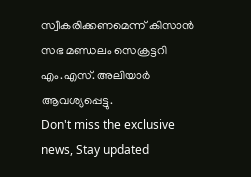സ്വീകരിക്കണമെന്ന് കിസാൻ സഭ മണ്ഡലം സെക്രട്ടറി എം.എസ്. അലിയാർ ആവശ്യപ്പെട്ടു.
Don't miss the exclusive news, Stay updated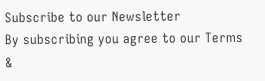Subscribe to our Newsletter
By subscribing you agree to our Terms &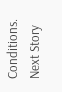Conditions.
Next Story